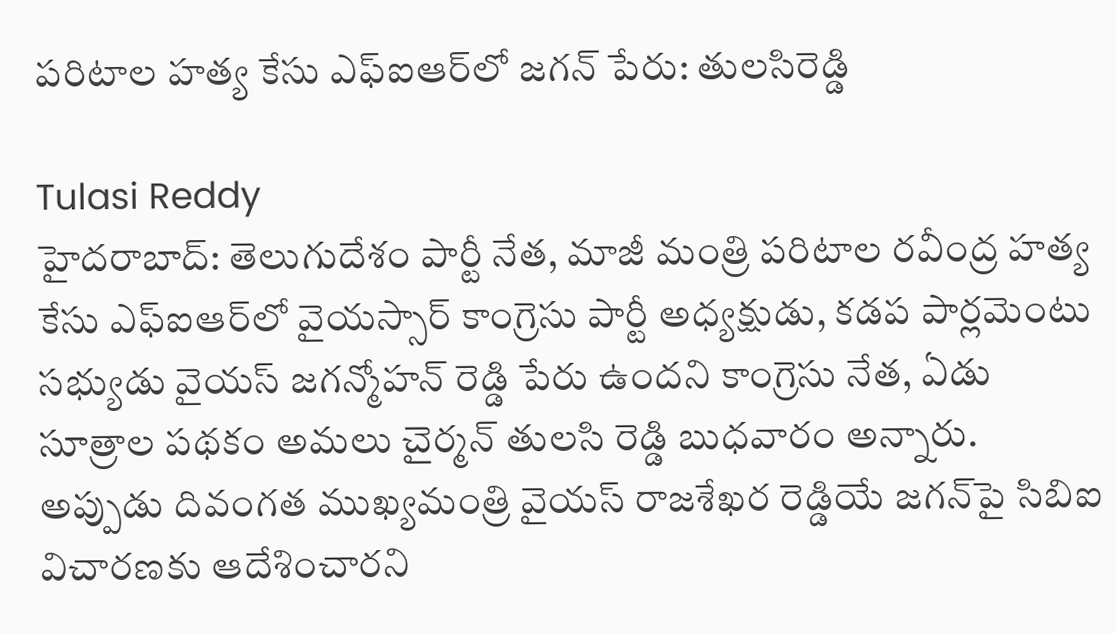పరిటాల హత్య కేసు ఎఫ్ఐఆర్‌లో జగన్ పేరు: తులసిరెడ్డి

Tulasi Reddy
హైదరాబాద్: తెలుగుదేశం పార్టీ నేత, మాజీ మంత్రి పరిటాల రవీంద్ర హత్య కేసు ఎఫ్ఐఆర్‌లో వైయస్సార్ కాంగ్రెసు పార్టీ అధ్యక్షుడు, కడప పార్లమెంటు సభ్యుడు వైయస్ జగన్మోహన్ రెడ్డి పేరు ఉందని కాంగ్రెసు నేత, ఏడు సూత్రాల పథకం అమలు చైర్మన్ తులసి రెడ్డి బుధవారం అన్నారు. అప్పుడు దివంగత ముఖ్యమంత్రి వైయస్ రాజశేఖర రెడ్డియే జగన్‌పై సిబిఐ విచారణకు ఆదేశించారని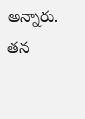అన్నారు. తన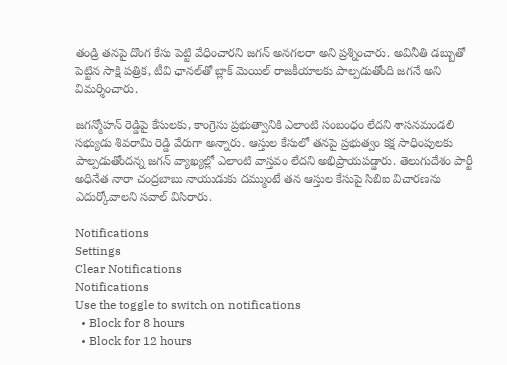తండ్రి తనపై దొంగ కేసు పెట్టి వేధించారని జగన్ అనగలరా అని ప్రశ్నించారు. అవినీతి డబ్బుతో పెట్టిన సాక్షి పత్రిక, టీవి ఛానల్‌తో బ్లాక్ మెయిల్ రాజకీయాలకు పాల్పడుతోంది జగనే అని విమర్శించారు.

జగన్మోహన్ రెడ్డిపై కేసులకు, కాంగ్రెసు ప్రభుత్వానికి ఎలాంటి సంబంధం లేదని శాసనమండలి సభ్యుడు శివరామి రెడ్డి వేరుగా అన్నారు. ఆస్తుల కేసులో తనపై ప్రభుత్వం కక్ష సాధింపులకు పాల్పడుతోందన్న జగన్ వ్యాఖ్యల్లో ఎలాంటి వాస్తవం లేదని అభిప్రాయపడ్డారు. తెలుగుదేశం పార్టీ అధినేత నారా చంద్రబాబు నాయుడుకు దమ్ముంటే తన ఆస్తుల కేసుపై సిబిఐ విచారణను ఎదుర్కోవాలని సవాల్ విసిరారు.

Notifications
Settings
Clear Notifications
Notifications
Use the toggle to switch on notifications
  • Block for 8 hours
  • Block for 12 hours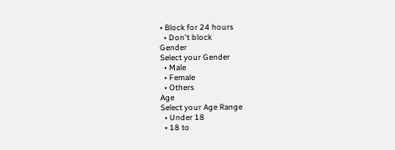• Block for 24 hours
  • Don't block
Gender
Select your Gender
  • Male
  • Female
  • Others
Age
Select your Age Range
  • Under 18
  • 18 to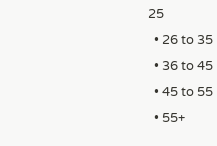25
  • 26 to 35
  • 36 to 45
  • 45 to 55
  • 55+